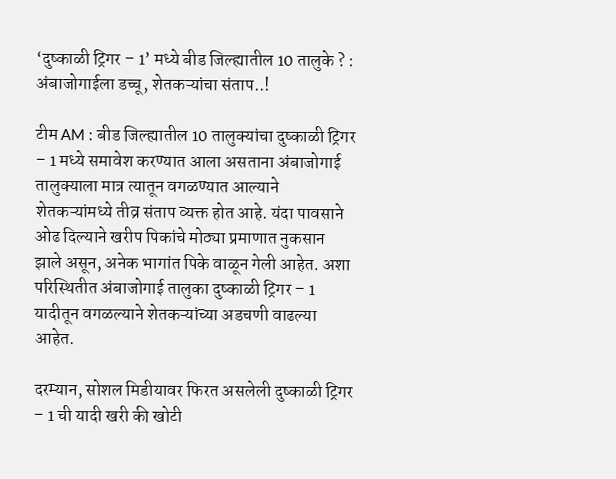‘दुष्काळी ट्रिगर – 1’ मध्ये बीड जिल्ह्यातील 10 तालुके ? : अंबाजोगाईला डच्चू, शेतकऱ्यांचा संताप..!

टीम AM : बीड जिल्ह्यातील 10 तालुक्यांचा दुष्काळी ट्रिगर – 1 मध्ये समावेश करण्यात आला असताना अंबाजोगाई तालुक्याला मात्र त्यातून वगळण्यात आल्याने शेतकऱ्यांमध्ये तीव्र संताप व्यक्त होत आहे. यंदा पावसाने ओढ दिल्याने खरीप पिकांचे मोठ्या प्रमाणात नुकसान झाले असून, अनेक भागांत पिके वाळून गेली आहेत. अशा परिस्थितीत अंबाजोगाई तालुका दुष्काळी ट्रिगर – 1 यादीतून वगळल्याने शेतकऱ्यांच्या अडचणी वाढल्या आहेत.

दरम्यान, सोशल मिडीयावर फिरत असलेली दुष्काळी ट्रिगर – 1 ची यादी खरी की खोटी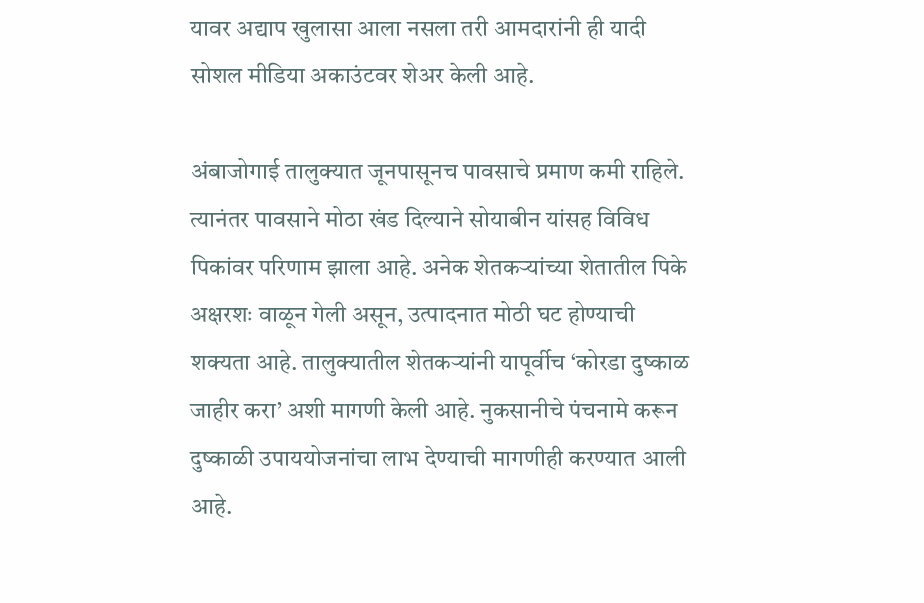यावर अद्याप खुलासा आला नसला तरी आमदारांनी ही यादी सोशल मीडिया अकाउंटवर शेअर केली आहे.

अंबाजोगाई तालुक्यात जूनपासूनच पावसाचे प्रमाण कमी राहिले. त्यानंतर पावसाने मोठा खंड दिल्याने सोयाबीन यांसह विविध पिकांवर परिणाम झाला आहे. अनेक शेतकऱ्यांच्या शेतातील पिके अक्षरशः वाळून गेली असून, उत्पादनात मोठी घट होण्याची शक्यता आहे. तालुक्यातील शेतकऱ्यांनी यापूर्वीच ‘कोरडा दुष्काळ जाहीर करा’ अशी मागणी केली आहे. नुकसानीचे पंचनामे करून दुष्काळी उपाययोजनांचा लाभ देण्याची मागणीही करण्यात आली आहे.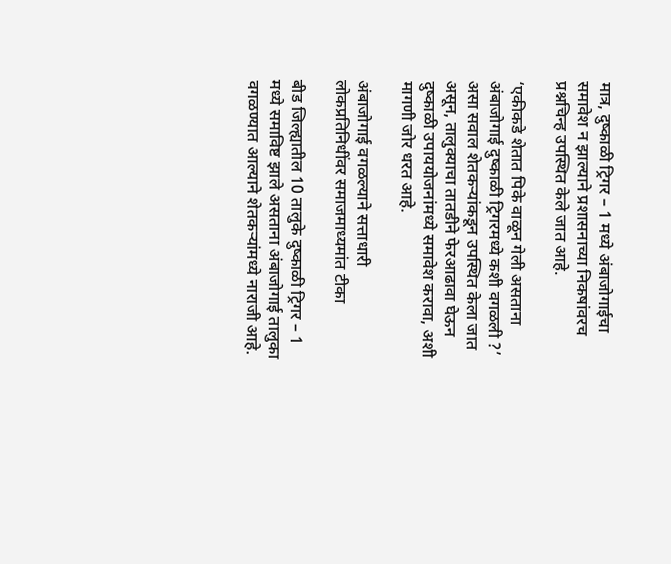मात्र, दुष्काळी ट्रिगर – 1 मध्ये अंबाजोगाईचा समावेश न झाल्याने प्रशासनाच्या निकषांवरच प्रश्नचिन्ह उपस्थित केले जात आहे.

‘एकीकडे शेतात पिके वाळून गेली असताना अंबाजोगाई दुष्काळी ट्रिगरमध्ये कशी वगळली‌ ?’ असा सवाल शेतकऱ्यांकडून उपस्थित केला जात असून, तालुक्याचा तातडीने फेरआढावा घेऊन दुष्काळी उपाययोजनांमध्ये समावेश करावा, अशी मागणी जोर धरत आहे.

अंबाजोगाई वगळल्याने सत्ताधारी लोकप्रतिनिधींवर समाजमाध्यमांत टीका

बीड जिल्ह्यातील 10 तालुके दुष्काळी ट्रिगर – 1 मध्ये समाविष्ट झाले असताना अंबाजोगाई तालुका वगळण्यात आल्याने शेतकऱ्यांमध्ये नाराजी आहे.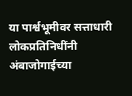या पार्श्वभूमीवर सत्ताधारी लोकप्रतिनिधींनी अंबाजोगाईच्या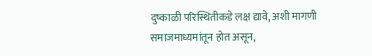दुष्काळी परिस्थितीकडे लक्ष द्यावे, अशी मागणी समाजमाध्यमांतून होत असून,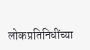लोकप्रतिनिधींच्या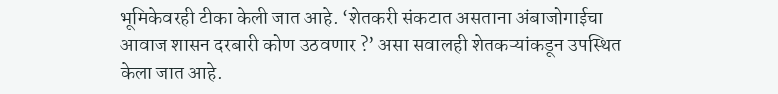भूमिकेवरही टीका केली जात आहे. ‘शेतकरी संकटात असताना अंबाजोगाईचा आवाज शासन दरबारी कोण उठवणार ?’ असा सवालही शेतकऱ्यांकडून उपस्थित केला जात आहे.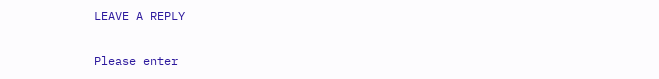LEAVE A REPLY

Please enter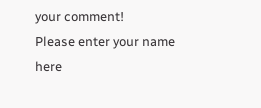your comment!
Please enter your name here